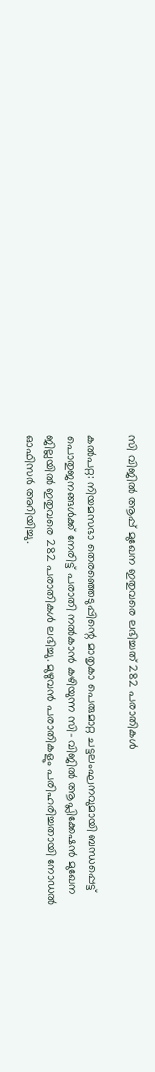സി വിജില്‍ ആപ്പ് മുഖേന ഇതുവരെ ലഭിച്ചത് 282 പരാതികള്‍

കൽപറ്റ: നിയമസഭാ തെരഞ്ഞെടുപ്പിന്റെ മാതൃകാ പെരുമാറ്റ ചട്ടലംഘനവുമായി ബന്ധപ്പെട്ട് പൊതുജനങ്ങള്‍ക്ക് നേരിട്ട് പരാതി നല്‍കാന്‍ കഴിയുന്ന സി- വിജില്‍ ആപ്ലിക്കേഷന്‍ മുഖേന ജില്ലയില്‍ ഇതുവരെ 282 പരാതികള്‍ ലഭിച്ചു. മുഴുവന്‍ പരാതികളും പരിഹരിച്ചതായി നോഡല്‍ ഓഫിസര്‍ അറിയിച്ചു.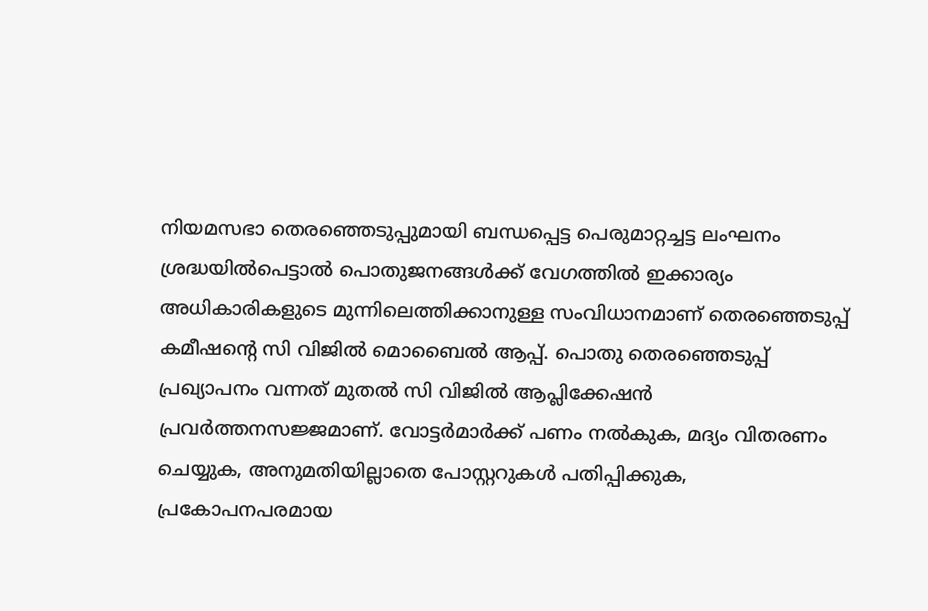നിയമസഭാ തെരഞ്ഞെടുപ്പുമായി ബന്ധപ്പെട്ട പെരുമാറ്റച്ചട്ട ലംഘനം ശ്രദ്ധയില്‍പെട്ടാല്‍ പൊതുജനങ്ങള്‍ക്ക് വേഗത്തില്‍ ഇക്കാര്യം അധികാരികളുടെ മുന്നിലെത്തിക്കാനുള്ള സംവിധാനമാണ് തെരഞ്ഞെടുപ്പ് കമീഷന്റെ സി വിജില്‍ മൊബൈല്‍ ആപ്പ്. പൊതു തെരഞ്ഞെടുപ്പ് പ്രഖ്യാപനം വന്നത് മുതല്‍ സി വിജില്‍ ആപ്ലിക്കേഷന്‍ പ്രവര്‍ത്തനസജ്ജമാണ്. വോട്ടര്‍മാര്‍ക്ക് പണം നല്‍കുക, മദ്യം വിതരണം ചെയ്യുക, അനുമതിയില്ലാതെ പോസ്റ്ററുകള്‍ പതിപ്പിക്കുക, പ്രകോപനപരമായ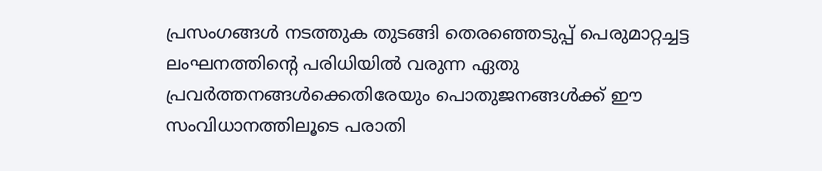പ്രസംഗങ്ങള്‍ നടത്തുക തുടങ്ങി തെരഞ്ഞെടുപ്പ് പെരുമാറ്റച്ചട്ട ലംഘനത്തിന്റെ പരിധിയില്‍ വരുന്ന ഏതു പ്രവര്‍ത്തനങ്ങള്‍ക്കെതിരേയും പൊതുജനങ്ങള്‍ക്ക് ഈ സംവിധാനത്തിലൂടെ പരാതി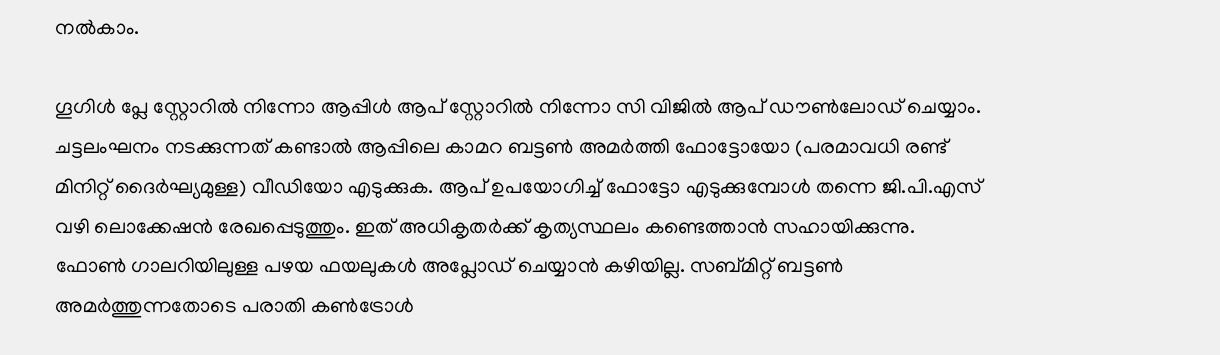നല്‍കാം.

ഗൂഗിള്‍ പ്ലേ സ്റ്റോറില്‍ നിന്നോ ആപ്പിള്‍ ആപ് സ്റ്റോറില്‍ നിന്നോ സി വിജില്‍ ആപ് ഡൗണ്‍ലോഡ് ചെയ്യാം. ചട്ടലംഘനം നടക്കുന്നത് കണ്ടാല്‍ ആപ്പിലെ കാമറ ബട്ടണ്‍ അമര്‍ത്തി ഫോട്ടോയോ (പരമാവധി രണ്ട് മിനിറ്റ് ദൈര്‍ഘ്യമുള്ള) വീഡിയോ എടുക്കുക. ആപ് ഉപയോഗിച്ച് ഫോട്ടോ എടുക്കുമ്പോള്‍ തന്നെ ജി.പി.എസ് വഴി ലൊക്കേഷന്‍ രേഖപ്പെടുത്തും. ഇത് അധികൃതര്‍ക്ക് കൃത്യസ്ഥലം കണ്ടെത്താന്‍ സഹായിക്കുന്നു. ഫോണ്‍ ഗാലറിയിലുള്ള പഴയ ഫയലുകള്‍ അപ്ലോഡ് ചെയ്യാന്‍ കഴിയില്ല. സബ്മിറ്റ് ബട്ടണ്‍ അമര്‍ത്തുന്നതോടെ പരാതി കണ്‍ട്രോള്‍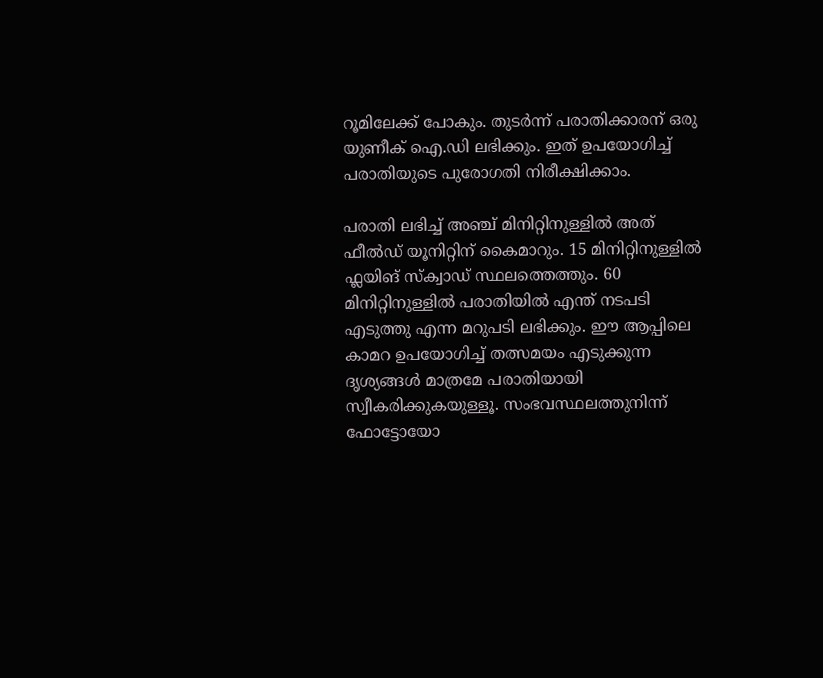റൂമിലേക്ക് പോകും. തുടര്‍ന്ന് പരാതിക്കാരന് ഒരു യുണീക് ഐ.ഡി ലഭിക്കും. ഇത് ഉപയോഗിച്ച് പരാതിയുടെ പുരോഗതി നിരീക്ഷിക്കാം.

പരാതി ലഭിച്ച് അഞ്ച് മിനിറ്റിനുള്ളില്‍ അത് ഫീല്‍ഡ് യൂനിറ്റിന് കൈമാറും. 15 മിനിറ്റിനുള്ളില്‍ ഫ്ലയിങ് സ്‌ക്വാഡ് സ്ഥലത്തെത്തും. 60 മിനിറ്റിനുള്ളില്‍ പരാതിയില്‍ എന്ത് നടപടി എടുത്തു എന്ന മറുപടി ലഭിക്കും. ഈ ആപ്പിലെ കാമറ ഉപയോഗിച്ച് തത്സമയം എടുക്കുന്ന ദൃശ്യങ്ങള്‍ മാത്രമേ പരാതിയായി സ്വീകരിക്കുകയുള്ളൂ. സംഭവസ്ഥലത്തുനിന്ന് ഫോട്ടോയോ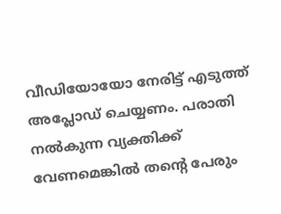വീഡിയോയോ നേരിട്ട് എടുത്ത് അപ്ലോഡ് ചെയ്യണം. പരാതി നല്‍കുന്ന വ്യക്തിക്ക് വേണമെങ്കില്‍ തന്റെ പേരും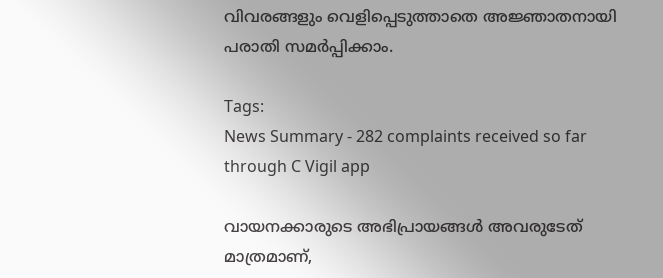വിവരങ്ങളും വെളിപ്പെടുത്താതെ അജ്ഞാതനായി പരാതി സമര്‍പ്പിക്കാം.

Tags:
News Summary - 282 complaints received so far through C Vigil app

വായനക്കാരുടെ അഭിപ്രായങ്ങള്‍ അവരുടേത് മാത്രമാണ്,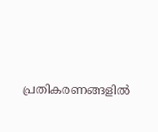പ്രതികരണങ്ങളിൽ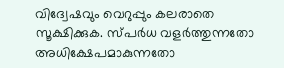വിദ്വേഷവും വെറുപ്പും കലരാതെ സൂക്ഷിക്കുക. സ്പർധ വളർത്തുന്നതോ അധിക്ഷേപമാകുന്നതോ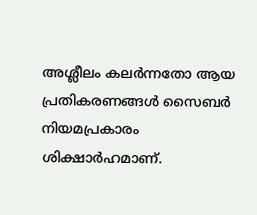അശ്ലീലം കലർന്നതോ ആയ പ്രതികരണങ്ങൾ സൈബർ നിയമപ്രകാരം ശിക്ഷാർഹമാണ്.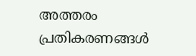അത്തരം പ്രതികരണങ്ങൾ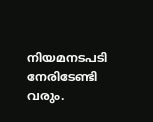നിയമനടപടി നേരിടേണ്ടി വരും.